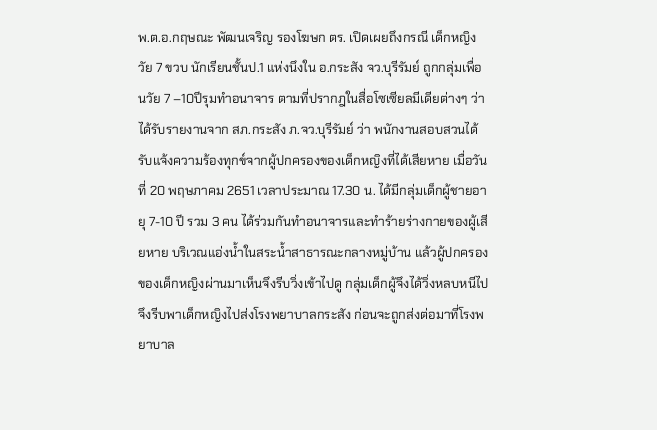พ.ต.อ.กฤษณะ พัฒนเจริญ รองโฆษก ตร. เปิดเผยถึงกรณี เด็กหญิงวัย 7 ขวบ นักเรียนชั้นป.1 แห่งนึงใน อ.กระสัง จว.บุรีรัมย์ ถูกกลุ่มเพื่อนวัย 7 –10ปีรุมทำอนาจาร ตามที่ปรากฎในสื่อโซเซียลมีเดียต่างๆ ว่า ได้รับรายงานจาก สภ.กระสัง ภ.จว.บุรีรัมย์ ว่า พนักงานสอบสวนได้รับแจ้งความร้องทุกข์จากผู้ปกครองของเด็กหญิงที่ได้เสียหาย เมื่อวันที่ 20 พฤษภาคม 2651 เวลาประมาณ 17.30 น. ได้มีกลุ่มเด็กผู้ชายอายุ 7-10 ปี รวม 3 คน ได้ร่วมกันทำอนาจารและทำร้ายร่างกายของผู้เสียหาย บริเวณแอ่งน้ำในสระน้ำสาธารณะกลางหมู่บ้าน แล้วผู้ปกครองของเด็กหญิงผ่านมาเห็นจึงรีบวิ่งเข้าไปดู กลุ่มเด็กผู้จึงได้วิ่งหลบหนีไป จึงรีบพาเด็กหญิงไปส่งโรงพยาบาลกระสัง ก่อนจะถูกส่งต่อมาที่โรงพยาบาล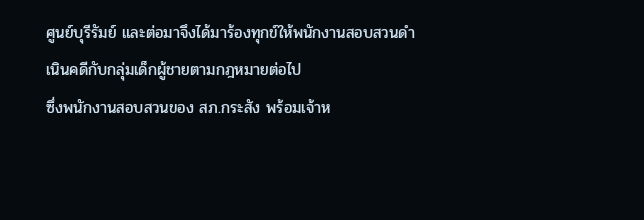ศูนย์บุรีรัมย์ และต่อมาจึงได้มาร้องทุกข์ให้พนักงานสอบสวนดำเนินคดีกับกลุ่มเด็กผู้ชายตามกฎหมายต่อไป
ซึ่งพนักงานสอบสวนของ สภ.กระสัง พร้อมเจ้าห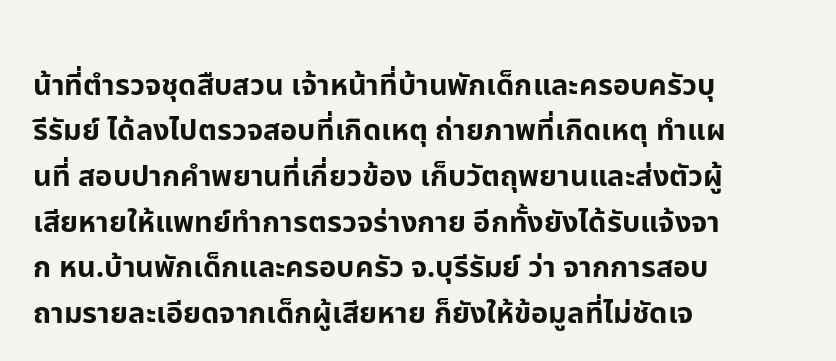น้าที่ตำรวจชุดสืบสวน เจ้าหน้าที่บ้านพักเด็กและครอบครัวบุรีรัมย์ ได้ลงไปตรวจสอบที่เกิดเหตุ ถ่ายภาพที่เกิดเหตุ ทำแผนที่ สอบปากคำพยานที่เกี่ยวข้อง เก็บวัตถุพยานและส่งตัวผู้เสียหายให้แพทย์ทำการตรวจร่างกาย อีกทั้งยังได้รับแจ้งจาก หน.บ้านพักเด็กและครอบครัว จ.บุรีรัมย์ ว่า จากการสอบถามรายละเอียดจากเด็กผู้เสียหาย ก็ยังให้ข้อมูลที่ไม่ชัดเจ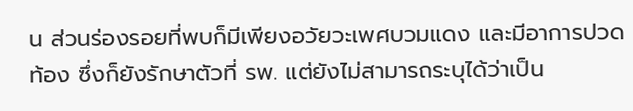น ส่วนร่องรอยที่พบก็มีเพียงอวัยวะเพศบวมแดง และมีอาการปวดท้อง ซึ่งก็ยังรักษาตัวที่ รพ. แต่ยังไม่สามารถระบุได้ว่าเป็น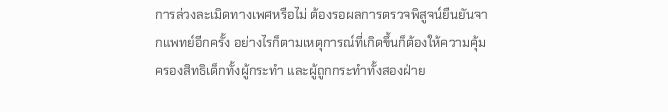การล่วงละเมิดทางเพศหรือไม่ ต้องรอผลการตรวจพิสูจน์ยืนยันจากแพทย์อีกครั้ง อย่างไรก็ตามเหตุการณ์ที่เกิดขึ้นก็ต้องให้ความคุ้มครองสิทธิเด็กทั้งผู้กระทำ และผู้ถูกกระทำทั้งสองฝ่าย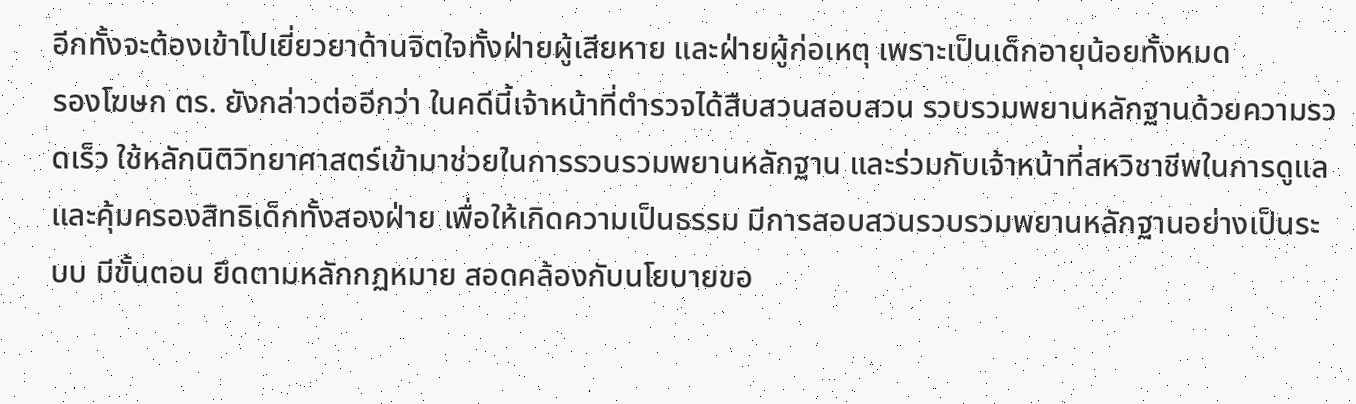อีกทั้งจะต้องเข้าไปเยี่ยวยาด้านจิตใจทั้งฝ่ายผู้เสียหาย และฝ่ายผู้ก่อเหตุ เพราะเป็นเด็กอายุน้อยทั้งหมด
รองโฆษก ตร. ยังกล่าวต่ออีกว่า ในคดีนี้เจ้าหน้าที่ตำรวจได้สืบสวนสอบสวน รวบรวมพยานหลักฐานด้วยความรวดเร็ว ใช้หลักนิติวิทยาศาสตร์เข้ามาช่วยในการรวบรวมพยานหลักฐาน และร่วมกับเจ้าหน้าที่สหวิชาชีพในการดูแลและคุ้มครองสิทธิเด็กทั้งสองฝ่าย เพื่อให้เกิดความเป็นธรรม มีการสอบสวนรวบรวมพยานหลักฐานอย่างเป็นระบบ มีขั้นตอน ยึดตามหลักกฏหมาย สอดคล้องกับนโยบายขอ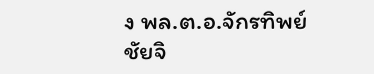ง พล.ต.อ.จักรทิพย์ ชัยจิ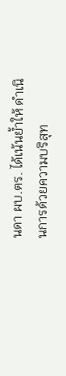นดา ผบ.ตร. ได้เน้นย้ำให้ ดำเนินการด้วยความบริสุท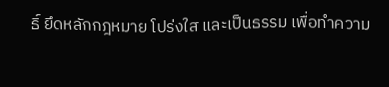ธิ์ ยึดหลักกฎหมาย โปร่งใส และเป็นธรรม เพื่อทำความ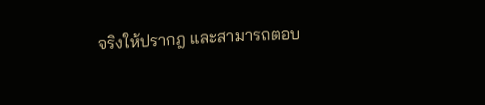จริงให้ปรากฎ และสามารถตอบ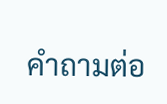คำถามต่อ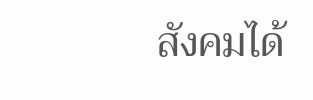สังคมได้